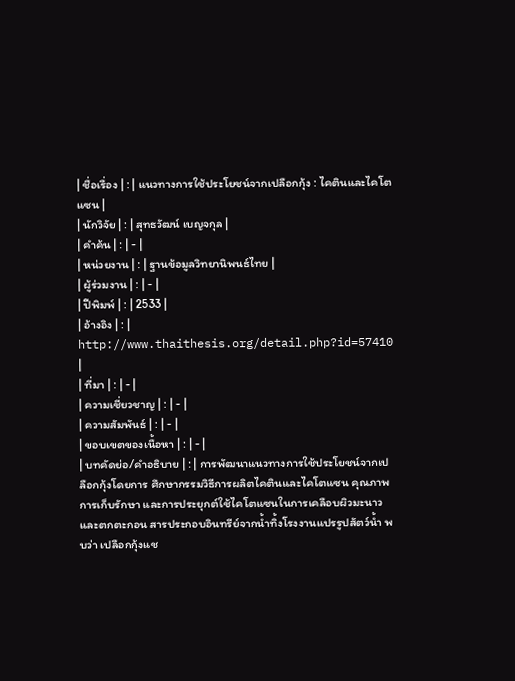| ชื่อเรื่อง | : | แนวทางการใช้ประโยชน์จากเปลือกกุ้ง : ไคตินและไคโตแซน |
| นักวิจัย | : | สุทธวัฒน์ เบญจกุล |
| คำค้น | : | - |
| หน่วยงาน | : | ฐานข้อมูลวิทยานิพนธ์ไทย |
| ผู้ร่วมงาน | : | - |
| ปีพิมพ์ | : | 2533 |
| อ้างอิง | : | http://www.thaithesis.org/detail.php?id=57410 |
| ที่มา | : | - |
| ความเชี่ยวชาญ | : | - |
| ความสัมพันธ์ | : | - |
| ขอบเขตของเนื้อหา | : | - |
| บทคัดย่อ/คำอธิบาย | : | การพัฒนาแนวทางการใช้ประโยชน์จากเปลือกกุ้งโดยการ ศึกษากรรมวิธีการผลิตไคตินและไคโตแซน คุณภาพการเก็บรักษา และการประยุกต์ใช้ไคโตแซนในการเคลือบผิวมะนาว และตกตะกอน สารประกอบอินทรีย์จากน้ำทิ้งโรงงานแปรรูปสัตว์น้ำ พบว่า เปลือกกุ้งแช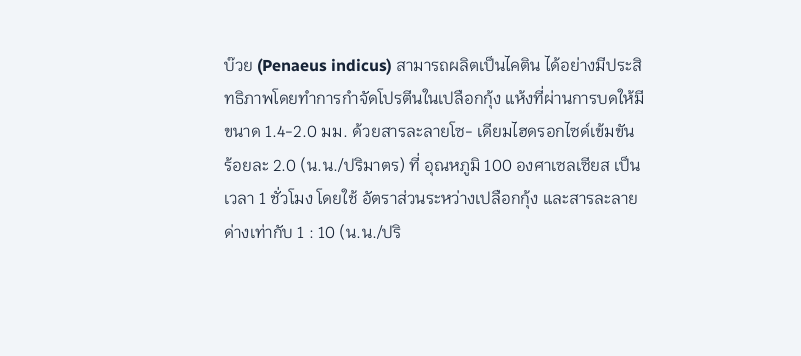บ๊วย (Penaeus indicus) สามารถผลิตเป็นไคติน ได้อย่างมีประสิทธิภาพโดยทำการกำจัดโปรตีนในเปลือกกุ้ง แห้งที่ผ่านการบดให้มีขนาด 1.4-2.0 มม. ด้วยสารละลายโซ- เดียมไฮดรอกไซด์เข้มขัน ร้อยละ 2.0 (น.น./ปริมาตร) ที่ อุณหภูมิ 100 องศาเซลเซียส เป็นเวลา 1 ชั่วโมง โดยใช้ อัตราส่วนระหว่างเปลือกกุ้ง และสารละลายด่างเท่ากับ 1 : 10 (น.น./ปริ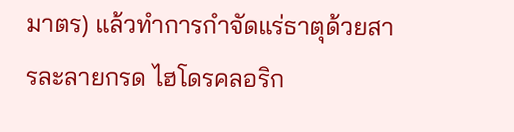มาตร) แล้วทำการกำจัดแร่ธาตุด้วยสารละลายกรด ไฮโดรคลอริก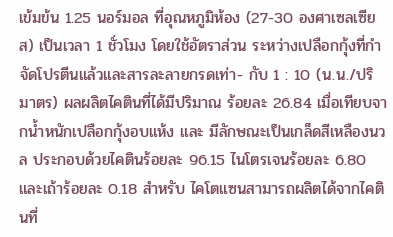เข้มข้น 1.25 นอร์มอล ที่อุณหภูมิห้อง (27-30 องศาเซลเซียส) เป็นเวลา 1 ชั่วโมง โดยใช้อัตราส่วน ระหว่างเปลือกกุ้งที่กำจัดโปรตีนแล้วและสารละลายกรดเท่า- กับ 1 : 10 (น.น./ปริมาตร) ผลผลิตไคตินที่ได้มีปริมาณ ร้อยละ 26.84 เมื่อเทียบจากน้ำหนักเปลือกกุ้งอบแห้ง และ มีลักษณะเป็นเกล็ดสีเหลืองนวล ประกอบด้วยไคตินร้อยละ 96.15 ไนโตรเจนร้อยละ 6.80 และเถ้าร้อยละ 0.18 สำหรับ ไคโตแซนสามารถผลิตได้จากไคตินที่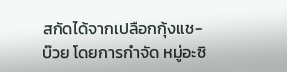สกัดได้จากเปลือกกุ้งแช- บ๊วย โดยการกำจัด หมู่อะซิ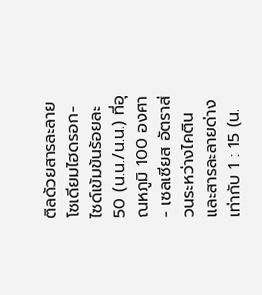ติลด้วยสารละลายโซเดียมไฮดรอก- ไซด์เข้มข้นร้อยละ 50 (น.น./น.น.) ที่อุณหภูมิ 100 องศา- เซลเซียส อัตราส่วนระหว่างไคตินและสารละลายด่างเท่ากับ 1 : 15 (น.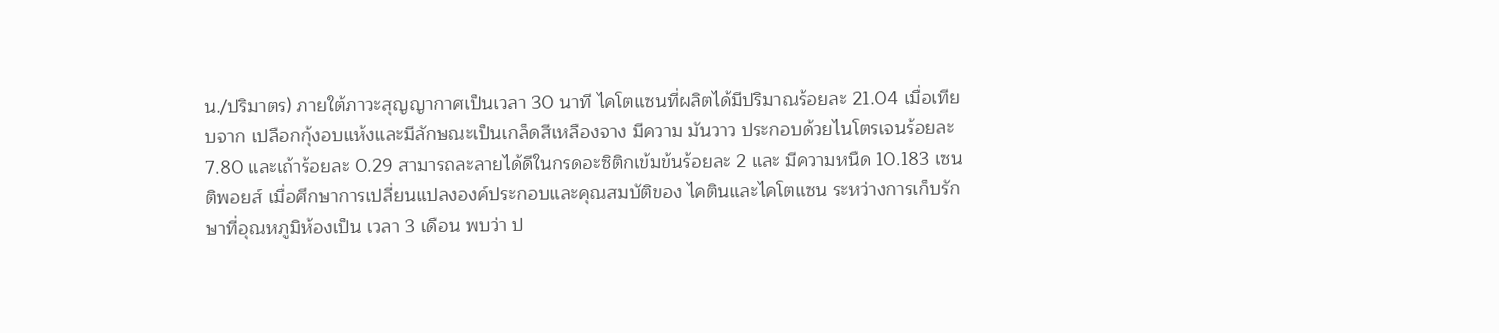น./ปริมาตร) ภายใต้ภาวะสุญญากาศเป็นเวลา 30 นาที ไคโตแซนที่ผลิตได้มีปริมาณร้อยละ 21.04 เมื่อเทียบจาก เปลือกกุ้งอบแห้งและมีลักษณะเป็นเกล็ดสีเหลืองจาง มีความ มันวาว ประกอบด้วยไนโตรเจนร้อยละ 7.80 และเถ้าร้อยละ 0.29 สามารถละลายได้ดีในกรดอะซิติกเข้มข้นร้อยละ 2 และ มีความหนืด 10.183 เซนติพอยส์ เมื่อศึกษาการเปลี่ยนแปลงองค์ประกอบและคุณสมบัติของ ไคตินและไคโตแซน ระหว่างการเก็บรักษาที่อุณหภูมิห้องเป็น เวลา 3 เดือน พบว่า ป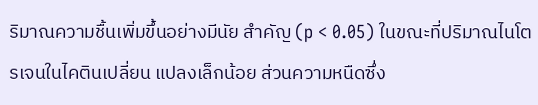ริมาณความชื้นเพิ่มขึ้นอย่างมีนัย สำคัญ (p < 0.05) ในขณะที่ปริมาณไนโตรเจนในไคตินเปลี่ยน แปลงเล็กน้อย ส่วนความหนืดซึ่ง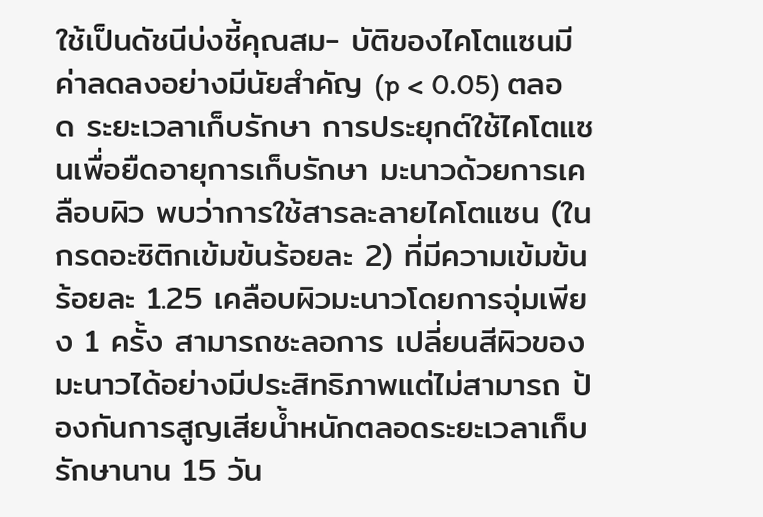ใช้เป็นดัชนีบ่งชี้คุณสม- บัติของไคโตแซนมีค่าลดลงอย่างมีนัยสำคัญ (p < 0.05) ตลอด ระยะเวลาเก็บรักษา การประยุกต์ใช้ไคโตแซนเพื่อยืดอายุการเก็บรักษา มะนาวด้วยการเคลือบผิว พบว่าการใช้สารละลายไคโตแซน (ใน กรดอะซิติกเข้มข้นร้อยละ 2) ที่มีความเข้มข้นร้อยละ 1.25 เคลือบผิวมะนาวโดยการจุ่มเพียง 1 ครั้ง สามารถชะลอการ เปลี่ยนสีผิวของมะนาวได้อย่างมีประสิทธิภาพแต่ไม่สามารถ ป้องกันการสูญเสียน้ำหนักตลอดระยะเวลาเก็บรักษานาน 15 วัน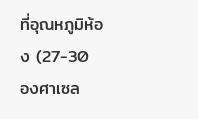ที่อุณหภูมิห้อง (27-30 องศาเซล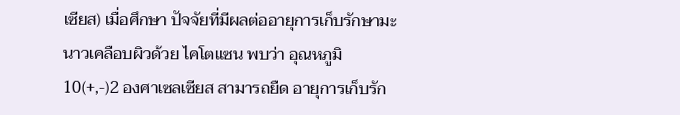เซียส) เมื่อศึกษา ปัจจัยที่มีผลต่ออายุการเก็บรักษามะนาวเคลือบผิวด้วย ไคโตแซน พบว่า อุณหภูมิ 10(+,-)2 องศาเซลเซียส สามารถยืด อายุการเก็บรัก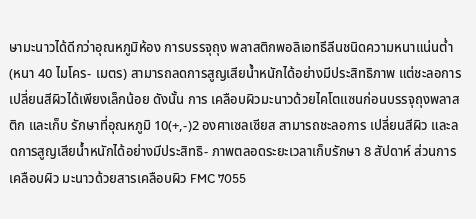ษามะนาวได้ดีกว่าอุณหภูมิห้อง การบรรจุถุง พลาสติกพอลิเอทธีลีนชนิดความหนาแน่นต่ำ (หนา 40 ไมโคร- เมตร) สามารถลดการสูญเสียน้ำหนักได้อย่างมีประสิทธิภาพ แต่ชะลอการเปลี่ยนสีผิวได้เพียงเล็กน้อย ดังนั้น การ เคลือบผิวมะนาวด้วยไคโตแซนก่อนบรรจุถุงพลาสติก และเก็บ รักษาที่อุณหภูมิ 10(+,-)2 องศาเซลเซียส สามารถชะลอการ เปลี่ยนสีผิว และลดการสูญเสียน้ำหนักได้อย่างมีประสิทธิ- ภาพตลอดระยะเวลาเก็บรักษา 8 สัปดาห์ ส่วนการเคลือบผิว มะนาวด้วยสารเคลือบผิว FMC 7055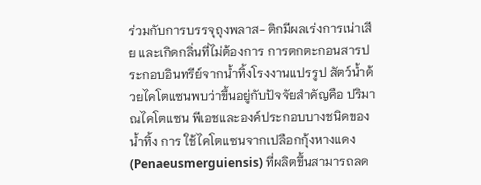ร่วมกับการบรรจุถุงพลาส- ติกมีผลเร่งการเน่าเสีย และเกิดกลิ่นที่ไม่ต้องการ การตกตะกอนสารประกอบอินทรีย์จากน้ำทิ้งโรงงานแปรรูป สัตว์น้ำด้วยไคโตแซนพบว่าขึ้นอยู่กับปัจจัยสำคัญคือ ปริมาณไคโตแซน พีเอชและองค์ประกอบบางชนิดของน้ำทิ้ง การ ใช้ไคโตแซนจากเปลือกกุ้งหางแดง (Penaeusmerguiensis) ที่ผลิตขึ้นสามารถลด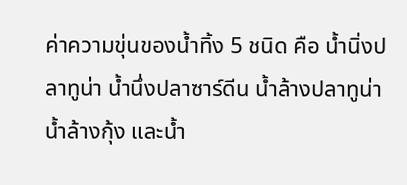ค่าความขุ่นของน้ำทิ้ง 5 ชนิด คือ น้ำนิ่งปลาทูน่า น้ำนึ่งปลาซาร์ดีน น้ำล้างปลาทูน่า น้ำล้างกุ้ง และน้ำ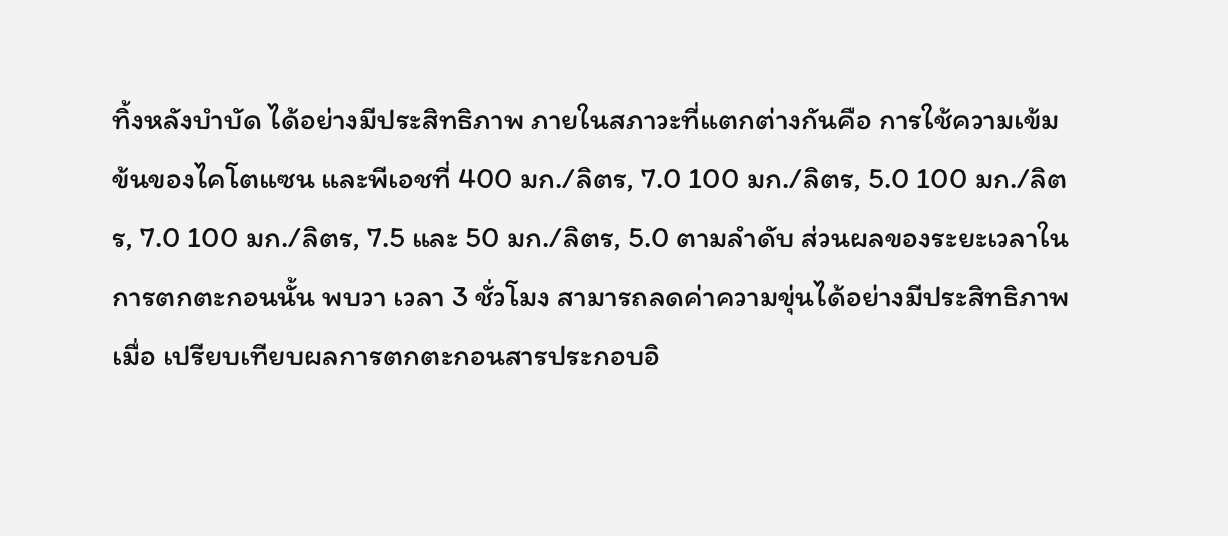ทิ้งหลังบำบัด ได้อย่างมีประสิทธิภาพ ภายในสภาวะที่แตกต่างกันคือ การใช้ความเข้มข้นของไคโตแซน และพีเอชที่ 400 มก./ลิตร, 7.0 100 มก./ลิตร, 5.0 100 มก./ลิตร, 7.0 100 มก./ลิตร, 7.5 และ 50 มก./ลิตร, 5.0 ตามลำดับ ส่วนผลของระยะเวลาในการตกตะกอนนั้น พบวา เวลา 3 ชั่วโมง สามารถลดค่าความขุ่นได้อย่างมีประสิทธิภาพ เมื่อ เปรียบเทียบผลการตกตะกอนสารประกอบอิ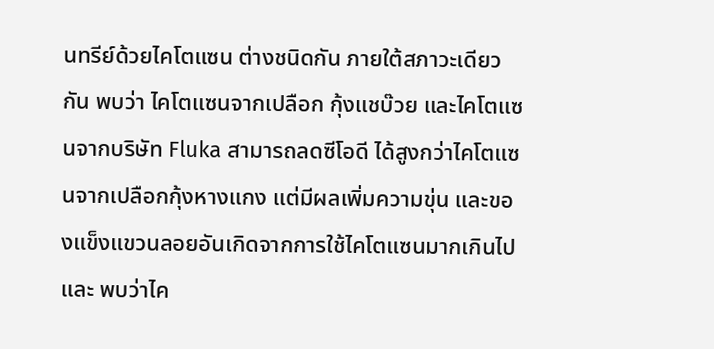นทรีย์ด้วยไคโตแซน ต่างชนิดกัน ภายใต้สภาวะเดียวกัน พบว่า ไคโตแซนจากเปลือก กุ้งแชบ๊วย และไคโตแซนจากบริษัท Fluka สามารถลดซีโอดี ได้สูงกว่าไคโตแซนจากเปลือกกุ้งหางแกง แต่มีผลเพิ่มความขุ่น และของแข็งแขวนลอยอันเกิดจากการใช้ไคโตแซนมากเกินไป และ พบว่าไค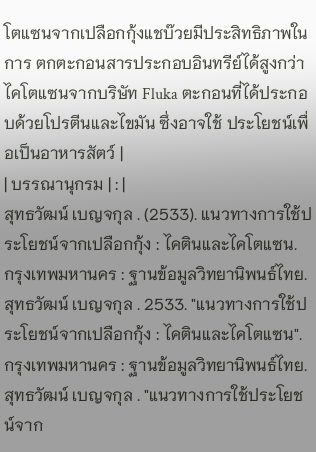โตแซนจากเปลือกกุ้งแชบ๊วยมีประสิทธิภาพในการ ตกตะกอนสารประกอบอินทรีย์ได้สูงกว่าไคโตแซนจากบริษัท Fluka ตะกอนที่ได้ประกอบด้วยโปรตีนและไขมัน ซึ่งอาจใช้ ประโยชน์เพื่อเป็นอาหารสัตว์ |
| บรรณานุกรม | : |
สุทธวัฒน์ เบญจกุล . (2533). แนวทางการใช้ประโยชน์จากเปลือกกุ้ง : ไคตินและไคโตแซน.
กรุงเทพมหานคร : ฐานข้อมูลวิทยานิพนธ์ไทย. สุทธวัฒน์ เบญจกุล . 2533. "แนวทางการใช้ประโยชน์จากเปลือกกุ้ง : ไคตินและไคโตแซน".
กรุงเทพมหานคร : ฐานข้อมูลวิทยานิพนธ์ไทย. สุทธวัฒน์ เบญจกุล . "แนวทางการใช้ประโยชน์จาก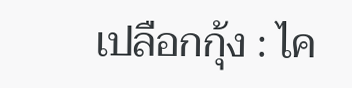เปลือกกุ้ง : ไค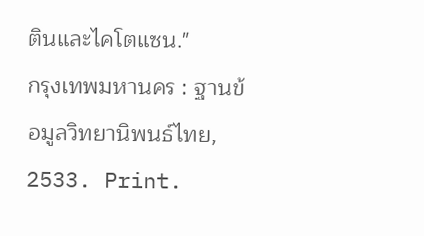ตินและไคโตแซน."
กรุงเทพมหานคร : ฐานข้อมูลวิทยานิพนธ์ไทย, 2533. Print.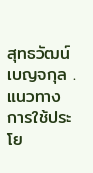สุทธวัฒน์ เบญจกุล . แนวทางการใช้ประโย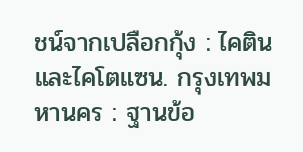ชน์จากเปลือกกุ้ง : ไคตินและไคโตแซน. กรุงเทพมหานคร : ฐานข้อ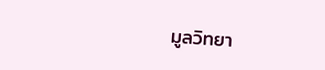มูลวิทยา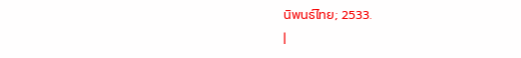นิพนธ์ไทย; 2533.
|